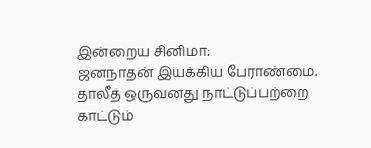இன்றைய சினிமா:
ஜனநாதன் இயக்கிய பேராண்மை.
தாலீத் ஒருவனது நாட்டுப்பற்றை
காட்டும்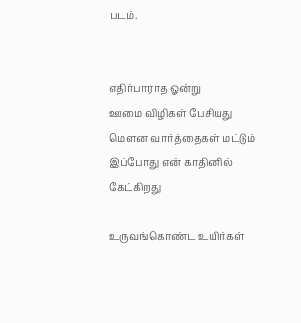படம்.


எதிர்பாராத ஓன்று
ஊமை விழிகள் பேசியது
மௌன வார்த்தைகள் மட்டும்
இப்போது என் காதினில் கேட்கிறது

உருவங்கொண்ட உயிர்கள்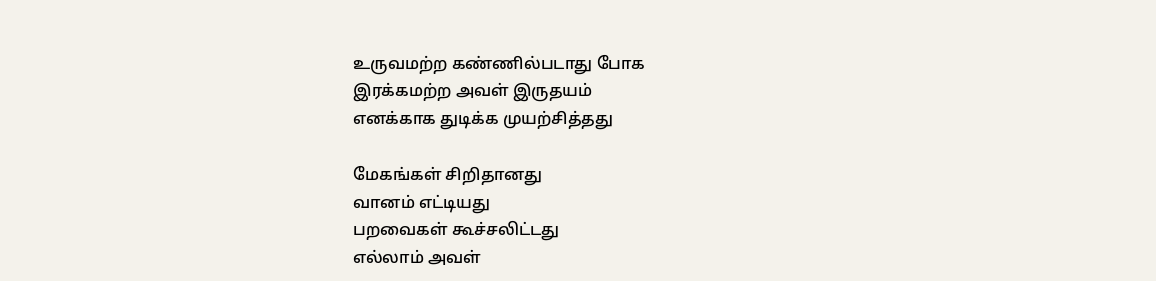உருவமற்ற கண்ணில்படாது போக
இரக்கமற்ற அவள் இருதயம்
எனக்காக துடிக்க முயற்சித்தது

மேகங்கள் சிறிதானது
வானம் எட்டியது
பறவைகள் கூச்சலிட்டது
எல்லாம் அவள்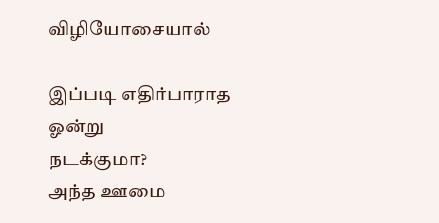விழியோசையால்

இப்படி எதிர்பாராத ஓன்று
நடக்குமா?
அந்த ஊமை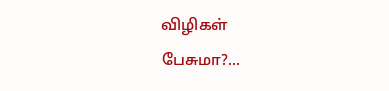விழிகள்
பேசுமா?...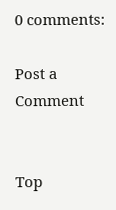0 comments:

Post a Comment


Top